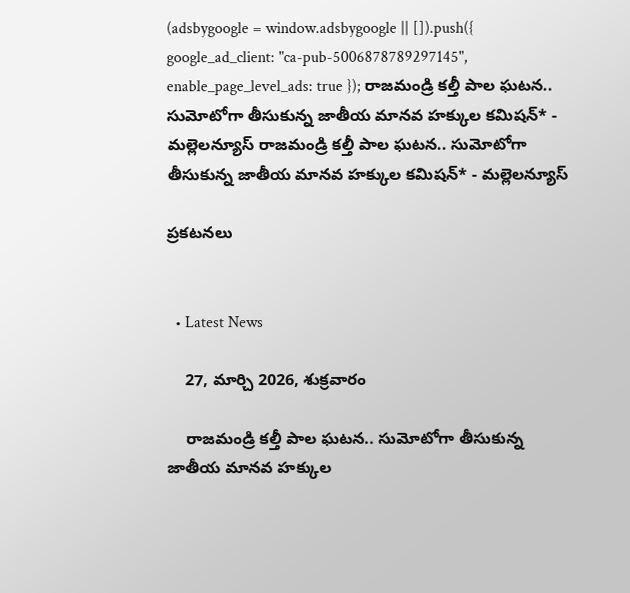(adsbygoogle = window.adsbygoogle || []).push({ google_ad_client: "ca-pub-5006878789297145", enable_page_level_ads: true }); రాజమండ్రి కల్తీ పాల ఘటన.. సుమోటోగా తీసుకున్న జాతీయ మానవ హక్కుల కమిషన్* - మల్లెలన్యూస్ రాజమండ్రి కల్తీ పాల ఘటన.. సుమోటోగా తీసుకున్న జాతీయ మానవ హక్కుల కమిషన్* - మల్లెలన్యూస్

ప్రకటనలు


  • Latest News

    27, మార్చి 2026, శుక్రవారం

    రాజమండ్రి కల్తీ పాల ఘటన.. సుమోటోగా తీసుకున్న జాతీయ మానవ హక్కుల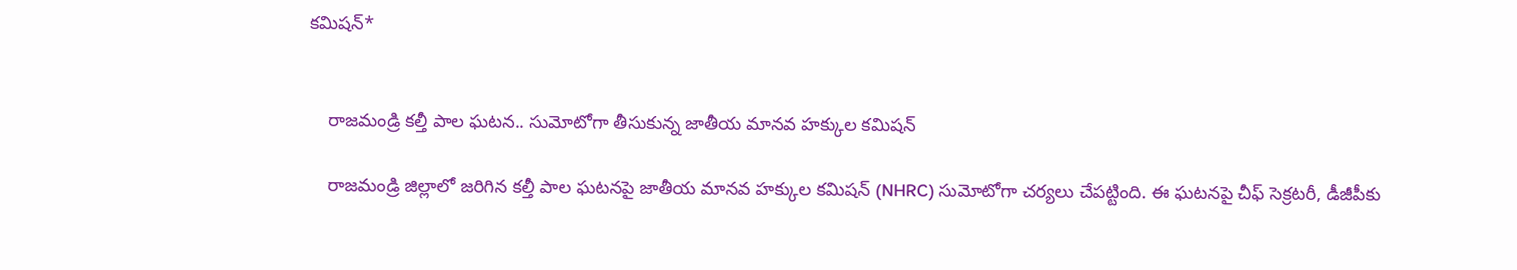కమిషన్*


    రాజమండ్రి కల్తీ పాల ఘటన.. సుమోటోగా తీసుకున్న జాతీయ మానవ హక్కుల కమిషన్

    రాజమండ్రి జిల్లాలో జరిగిన కల్తీ పాల ఘటనపై జాతీయ మానవ హక్కుల కమిషన్ (NHRC) సుమోటోగా చర్యలు చేపట్టింది. ఈ ఘటనపై చీఫ్ సెక్రటరీ, డీజీపీకు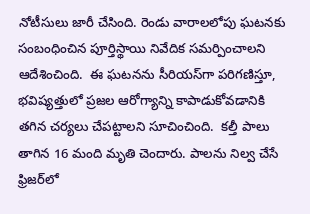నోటీసులు జారీ చేసింది. రెండు వారాలలోపు ఘటనకు సంబంధించిన పూర్తిస్థాయి నివేదిక సమర్పించాలని ఆదేశించింది.  ఈ ఘటనను సీరియస్‌గా పరిగణిస్తూ, భవిష్యత్తులో ప్రజల ఆరోగ్యాన్ని కాపాడుకోవడానికి తగిన చర్యలు చేపట్టాలని సూచించింది.  కల్తీ పాలు తాగిన 16 మంది మృతి చెందారు. పాలను నిల్వ చేసే ఫ్రిజర్‌లో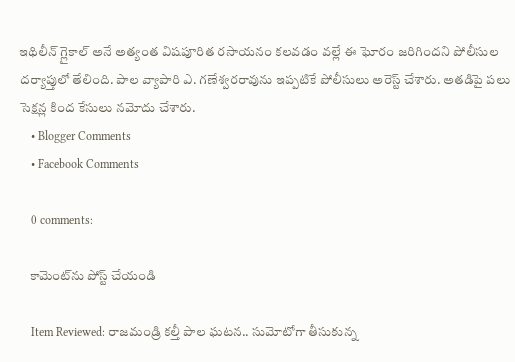ఇథిలీన్ గ్లైకాల్ అనే అత్యంత విషపూరిత రసాయనం కలవడం వల్లే ఈ ఘోరం జరిగిందని పోలీసుల దర్యాప్తులో తేలింది. పాల వ్యాపారి ఎ. గణేశ్వరరావును ఇప్పటికే పోలీసులు అరెస్ట్ చేశారు. అతడిపై పలు సెక్షన్ల కింద కేసులు నమోదు చేశారు.
    • Blogger Comments
    • Facebook Comments

    0 comments:

    కామెంట్‌ను పోస్ట్ చేయండి

    Item Reviewed: రాజమండ్రి కల్తీ పాల ఘటన.. సుమోటోగా తీసుకున్న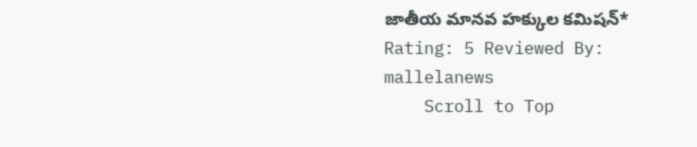జాతీయ మానవ హక్కుల కమిషన్* Rating: 5 Reviewed By: mallelanews
    Scroll to Top